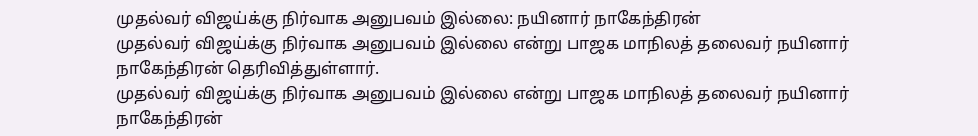முதல்வர் விஜய்க்கு நிர்வாக அனுபவம் இல்லை: நயினார் நாகேந்திரன்
முதல்வர் விஜய்க்கு நிர்வாக அனுபவம் இல்லை என்று பாஜக மாநிலத் தலைவர் நயினார் நாகேந்திரன் தெரிவித்துள்ளார்.
முதல்வர் விஜய்க்கு நிர்வாக அனுபவம் இல்லை என்று பாஜக மாநிலத் தலைவர் நயினார் நாகேந்திரன்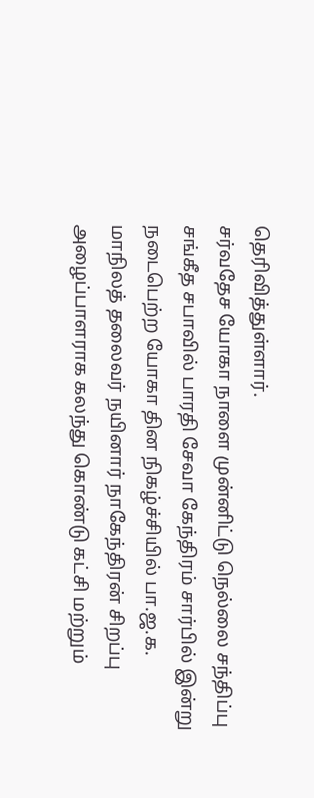தெரிவித்துள்ளார்.
சர்வதேச யோகா நாளை முன்னிட்டு நெல்லை சந்திப்பு சங்கீத சபாவில் பாரதி சேவா கேந்திரம் சார்பில் இன்று நடைபெற்ற யோகா தின நிகழ்ச்சியில் பா.ஜ.க. மாநிலத் தலைவர் நயினார் நாகேந்திரன் சிறப்பு அழைப்பாளராக கலந்து கொண்டு கட்சி மற்றும்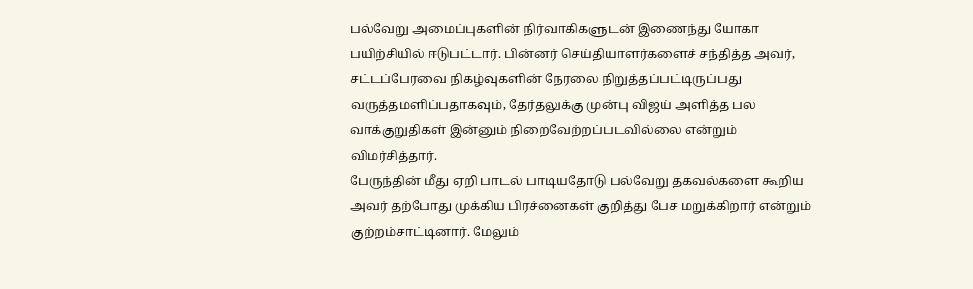பல்வேறு அமைப்புகளின் நிர்வாகிகளுடன் இணைந்து யோகா பயிற்சியில் ஈடுபட்டார். பின்னர் செய்தியாளர்களைச் சந்தித்த அவர், சட்டப்பேரவை நிகழ்வுகளின் நேரலை நிறுத்தப்பட்டிருப்பது வருத்தமளிப்பதாகவும், தேர்தலுக்கு முன்பு விஜய் அளித்த பல வாக்குறுதிகள் இன்னும் நிறைவேற்றப்படவில்லை என்றும் விமர்சித்தார்.
பேருந்தின் மீது ஏறி பாடல் பாடியதோடு பல்வேறு தகவல்களை கூறிய அவர் தற்போது முக்கிய பிரச்னைகள் குறித்து பேச மறுக்கிறார் என்றும் குற்றம்சாட்டினார். மேலும்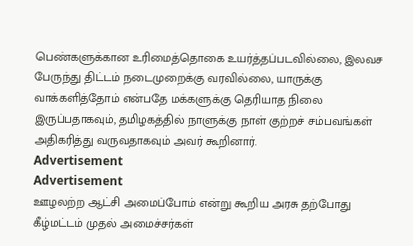பெண்களுக்கான உரிமைத்தொகை உயர்த்தப்படவில்லை, இலவச பேருந்து திட்டம் நடைமுறைக்கு வரவில்லை, யாருக்கு வாக்களித்தோம் என்பதே மக்களுக்கு தெரியாத நிலை இருப்பதாகவும், தமிழகத்தில் நாளுக்கு நாள் குற்றச் சம்பவங்கள் அதிகரித்து வருவதாகவும் அவர் கூறினார்.
Advertisement
Advertisement
ஊழலற்ற ஆட்சி அமைப்போம் என்று கூறிய அரசு தற்போது கீழ்மட்டம் முதல் அமைச்சர்கள்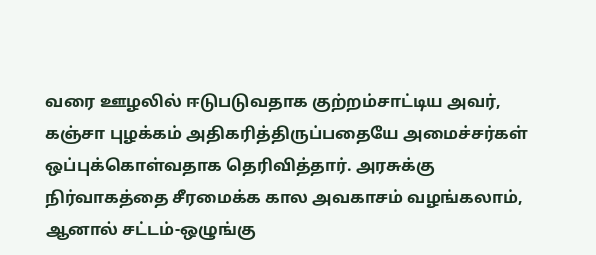வரை ஊழலில் ஈடுபடுவதாக குற்றம்சாட்டிய அவர், கஞ்சா புழக்கம் அதிகரித்திருப்பதையே அமைச்சர்கள் ஒப்புக்கொள்வதாக தெரிவித்தார். அரசுக்கு நிர்வாகத்தை சீரமைக்க கால அவகாசம் வழங்கலாம், ஆனால் சட்டம்-ஒழுங்கு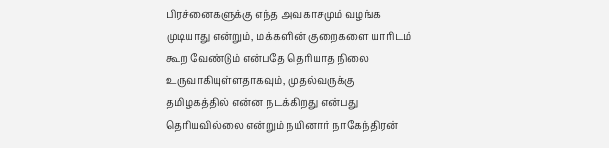பிரச்னைகளுக்கு எந்த அவகாசமும் வழங்க முடியாது என்றும், மக்களின் குறைகளை யாரிடம் கூற வேண்டும் என்பதே தெரியாத நிலை உருவாகியுள்ளதாகவும், முதல்வருக்கு தமிழகத்தில் என்ன நடக்கிறது என்பது தெரியவில்லை என்றும் நயினார் நாகேந்திரன்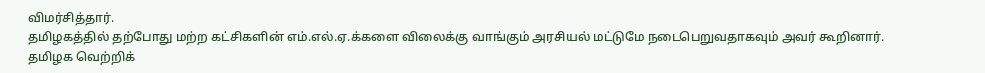விமர்சித்தார்.
தமிழகத்தில் தற்போது மற்ற கட்சிகளின் எம்.எல்.ஏ.க்களை விலைக்கு வாங்கும் அரசியல் மட்டுமே நடைபெறுவதாகவும் அவர் கூறினார். தமிழக வெற்றிக்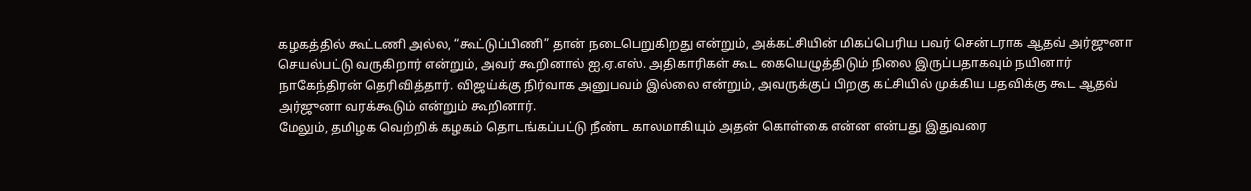கழகத்தில் கூட்டணி அல்ல, “கூட்டுப்பிணி” தான் நடைபெறுகிறது என்றும், அக்கட்சியின் மிகப்பெரிய பவர் சென்டராக ஆதவ் அர்ஜுனா செயல்பட்டு வருகிறார் என்றும், அவர் கூறினால் ஐ.ஏ.எஸ். அதிகாரிகள் கூட கையெழுத்திடும் நிலை இருப்பதாகவும் நயினார் நாகேந்திரன் தெரிவித்தார். விஜய்க்கு நிர்வாக அனுபவம் இல்லை என்றும், அவருக்குப் பிறகு கட்சியில் முக்கிய பதவிக்கு கூட ஆதவ் அர்ஜுனா வரக்கூடும் என்றும் கூறினார்.
மேலும், தமிழக வெற்றிக் கழகம் தொடங்கப்பட்டு நீண்ட காலமாகியும் அதன் கொள்கை என்ன என்பது இதுவரை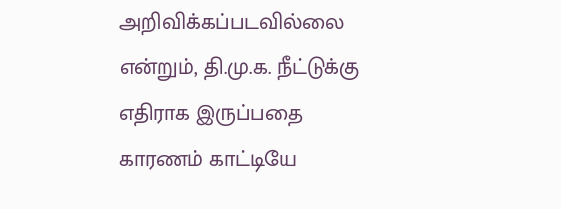அறிவிக்கப்படவில்லை என்றும், தி.மு.க. நீட்டுக்கு எதிராக இருப்பதை காரணம் காட்டியே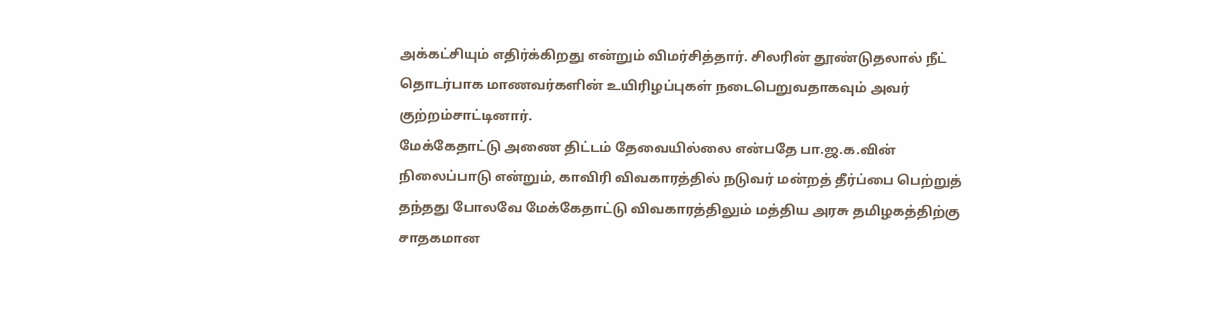அக்கட்சியும் எதிர்க்கிறது என்றும் விமர்சித்தார். சிலரின் தூண்டுதலால் நீட் தொடர்பாக மாணவர்களின் உயிரிழப்புகள் நடைபெறுவதாகவும் அவர் குற்றம்சாட்டினார்.
மேக்கேதாட்டு அணை திட்டம் தேவையில்லை என்பதே பா.ஜ.க.வின் நிலைப்பாடு என்றும், காவிரி விவகாரத்தில் நடுவர் மன்றத் தீர்ப்பை பெற்றுத் தந்தது போலவே மேக்கேதாட்டு விவகாரத்திலும் மத்திய அரசு தமிழகத்திற்கு சாதகமான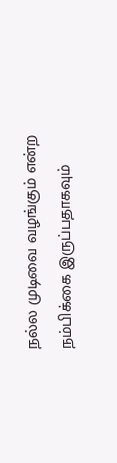நல்ல முடிவை வழங்கும் என்ற நம்பிக்கை இருப்பதாகவும்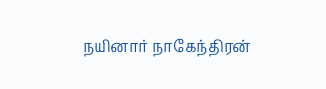நயினார் நாகேந்திரன்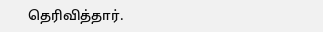தெரிவித்தார்.